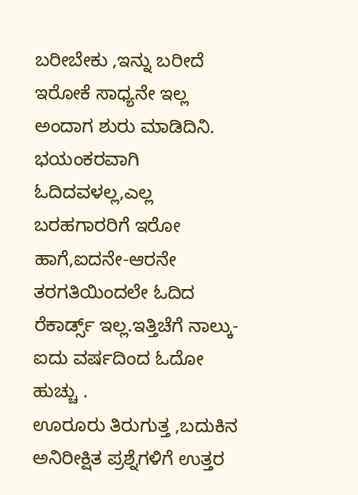ಬರೀಬೇಕು ,ಇನ್ನು ಬರೀದೆ ಇರೋಕೆ ಸಾಧ್ಯನೇ ಇಲ್ಲ ಅಂದಾಗ ಶುರು ಮಾಡಿದಿನಿ. ಭಯಂಕರವಾಗಿ ಓದಿದವಳಲ್ಲ,ಎಲ್ಲ ಬರಹಗಾರರಿಗೆ ಇರೋ ಹಾಗೆ,ಐದನೇ-ಆರನೇ ತರಗತಿಯಿಂದಲೇ ಓದಿದ ರೆಕಾರ್ಡ್ಸ್ ಇಲ್ಲ.ಇತ್ತಿಚೆಗೆ ನಾಲ್ಕು-ಐದು ವರ್ಷದಿಂದ ಓದೋ ಹುಚ್ಚು .
ಊರೂರು ತಿರುಗುತ್ತ ,ಬದುಕಿನ ಅನಿರೀಕ್ಷಿತ ಪ್ರಶ್ನೆಗಳಿಗೆ ಉತ್ತರ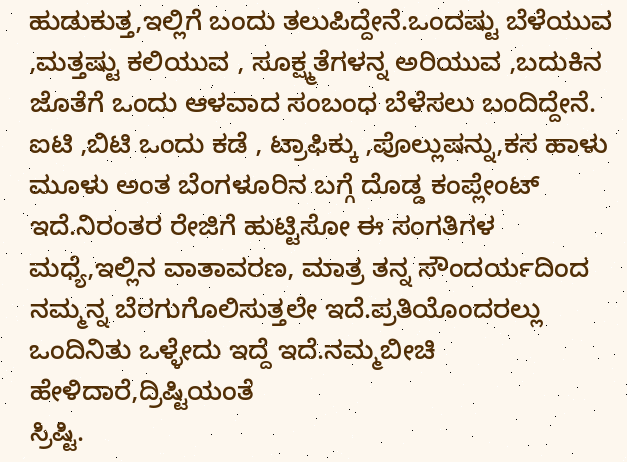ಹುಡುಕುತ್ತ,ಇಲ್ಲಿಗೆ ಬಂದು ತಲುಪಿದ್ದೇನೆ.ಒಂದಷ್ಟು ಬೆಳೆಯುವ ,ಮತ್ತಷ್ಟು ಕಲಿಯುವ , ಸೂಕ್ಷ್ಮತೆಗಳನ್ನ ಅರಿಯುವ ,ಬದುಕಿನ ಜೊತೆಗೆ ಒಂದು ಆಳವಾದ ಸಂಬಂಧ ಬೆಳೆಸಲು ಬಂದಿದ್ದೇನೆ.
ಐಟಿ ,ಬಿಟಿ ಒಂದು ಕಡೆ , ಟ್ರಾಫಿಕ್ಕು ,ಪೊಲ್ಲುಷನ್ನು,ಕಸ ಹಾಳು ಮೂಳು ಅಂತ ಬೆಂಗಳೂರಿನ ಬಗ್ಗೆ ದೊಡ್ಡ ಕಂಪ್ಲೇಂಟ್ ಇದೆ.ನಿರಂತರ ರೇಜಿಗೆ ಹುಟ್ಟಿಸೋ ಈ ಸಂಗತಿಗಳ ಮಧ್ಯೆ,ಇಲ್ಲಿನ ವಾತಾವರಣ, ಮಾತ್ರ ತನ್ನ ಸೌಂದರ್ಯದಿಂದ ನಮ್ಮನ್ನ ಬೆರಗುಗೊಲಿಸುತ್ತಲೇ ಇದೆ.ಪ್ರತಿಯೊಂದರಲ್ಲು ಒಂದಿನಿತು ಒಳ್ಳೇದು ಇದ್ದೆ ಇದೆ.ನಮ್ಮಬೀಚಿ ಹೇಳಿದಾರೆ,ದ್ರಿಷ್ಟಿಯಂತೆ
ಸ್ರಿಷ್ಟಿ.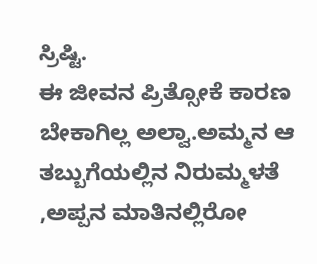ಸ್ರಿಷ್ಟಿ.
ಈ ಜೀವನ ಪ್ರಿತ್ಸೋಕೆ ಕಾರಣ ಬೇಕಾಗಿಲ್ಲ ಅಲ್ವಾ.ಅಮ್ಮನ ಆ ತಬ್ಬುಗೆಯಲ್ಲಿನ ನಿರುಮ್ಮಳತೆ ,ಅಪ್ಪನ ಮಾತಿನಲ್ಲಿರೋ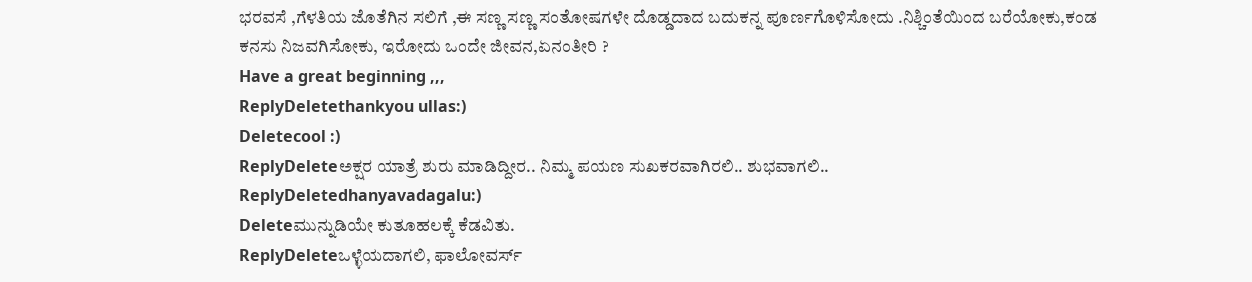ಭರವಸೆ ,ಗೆಳತಿಯ ಜೊತೆಗಿನ ಸಲಿಗೆ ,ಈ ಸಣ್ಣ ಸಣ್ಣ ಸಂತೋಷಗಳೇ ದೊಡ್ಡದಾದ ಬದುಕನ್ನ ಪೂರ್ಣಗೊಳಿಸೋದು .ನಿಶ್ಚಿಂತೆಯಿಂದ ಬರೆಯೋಕು,ಕಂಡ ಕನಸು ನಿಜವಗಿಸೋಕು, ಇರೋದು ಒಂದೇ ಜೀವನ,ಏನಂತೀರಿ ?
Have a great beginning ,,,
ReplyDeletethankyou ullas:)
Deletecool :)
ReplyDeleteಅಕ್ಷರ ಯಾತ್ರೆ ಶುರು ಮಾಡಿದ್ದೀರ.. ನಿಮ್ಮ ಪಯಣ ಸುಖಕರವಾಗಿರಲಿ.. ಶುಭವಾಗಲಿ..
ReplyDeletedhanyavadagalu:)
Deleteಮುನ್ನುಡಿಯೇ ಕುತೂಹಲಕ್ಕೆ ಕೆಡವಿತು.
ReplyDeleteಒಳ್ಳೆಯದಾಗಲಿ, ಫಾಲೋವರ್ಸ್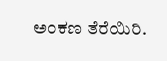ಅಂಕಣ ತೆರೆಯಿರಿ.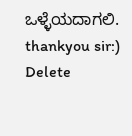ಒಳ್ಳೆಯದಾಗಲಿ.
thankyou sir:)
Delete